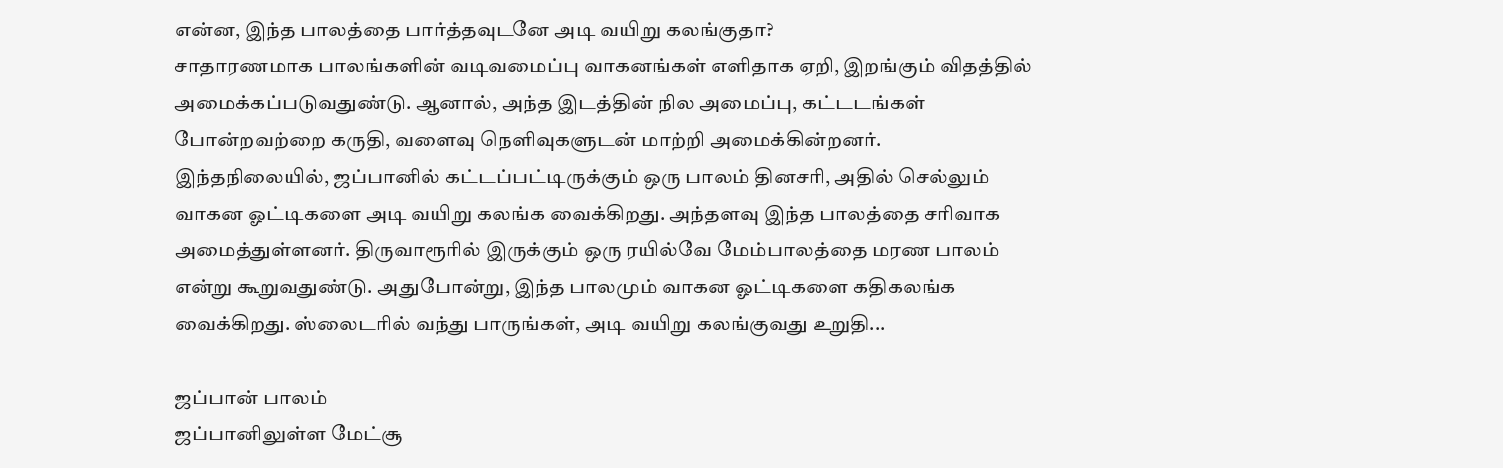என்ன, இந்த பாலத்தை பார்த்தவுடனே அடி வயிறு கலங்குதா?
சாதாரணமாக பாலங்களின் வடிவமைப்பு வாகனங்கள் எளிதாக ஏறி, இறங்கும் விதத்தில் அமைக்கப்படுவதுண்டு. ஆனால், அந்த இடத்தின் நில அமைப்பு, கட்டடங்கள் போன்றவற்றை கருதி, வளைவு நெளிவுகளுடன் மாற்றி அமைக்கின்றனர்.
இந்தநிலையில், ஜப்பானில் கட்டப்பட்டிருக்கும் ஒரு பாலம் தினசரி, அதில் செல்லும் வாகன ஓட்டிகளை அடி வயிறு கலங்க வைக்கிறது. அந்தளவு இந்த பாலத்தை சரிவாக அமைத்துள்ளனர். திருவாரூரில் இருக்கும் ஒரு ரயில்வே மேம்பாலத்தை மரண பாலம் என்று கூறுவதுண்டு. அதுபோன்று, இந்த பாலமும் வாகன ஓட்டிகளை கதிகலங்க வைக்கிறது. ஸ்லைடரில் வந்து பாருங்கள், அடி வயிறு கலங்குவது உறுதி...

ஜப்பான் பாலம்
ஜப்பானிலுள்ள மேட்சூ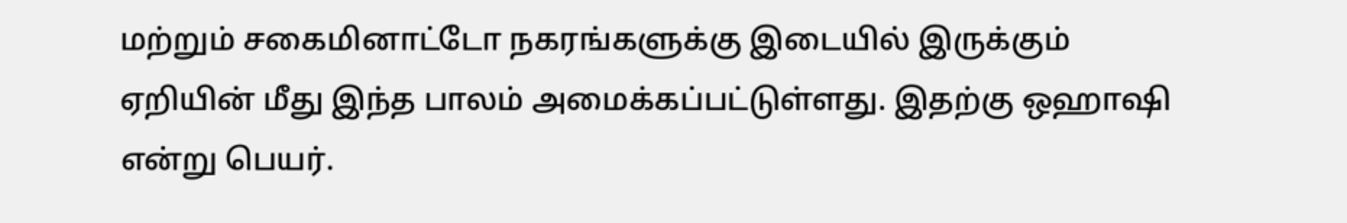மற்றும் சகைமினாட்டோ நகரங்களுக்கு இடையில் இருக்கும் ஏறியின் மீது இந்த பாலம் அமைக்கப்பட்டுள்ளது. இதற்கு ஒஹாஷி என்று பெயர்.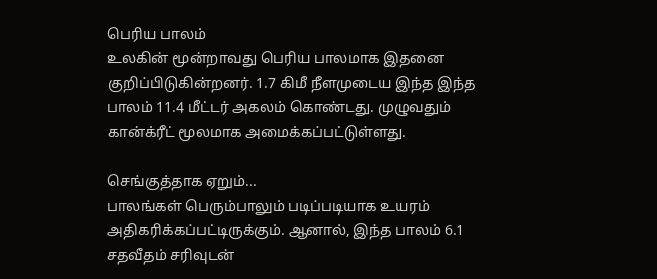பெரிய பாலம்
உலகின் மூன்றாவது பெரிய பாலமாக இதனை குறிப்பிடுகின்றனர். 1.7 கிமீ நீளமுடைய இந்த இந்த பாலம் 11.4 மீட்டர் அகலம் கொண்டது. முழுவதும் கான்க்ரீட் மூலமாக அமைக்கப்பட்டுள்ளது.

செங்குத்தாக ஏறும்...
பாலங்கள் பெரும்பாலும் படிப்படியாக உயரம் அதிகரிக்கப்பட்டிருக்கும். ஆனால், இந்த பாலம் 6.1 சதவீதம் சரிவுடன்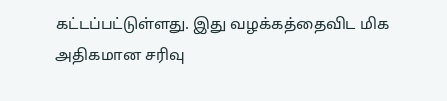கட்டப்பட்டுள்ளது. இது வழக்கத்தைவிட மிக அதிகமான சரிவு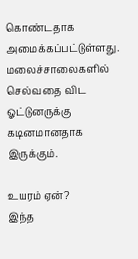கொண்டதாக அமைக்கப்பட்டுள்ளது. மலைச்சாலைகளில் செல்வதை விட ஓட்டுனருக்கு கடினமானதாக இருக்கும்.

உயரம் ஏன்?
இந்த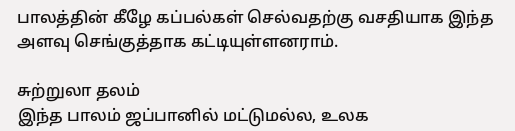பாலத்தின் கீழே கப்பல்கள் செல்வதற்கு வசதியாக இந்த அளவு செங்குத்தாக கட்டியுள்ளனராம்.

சுற்றுலா தலம்
இந்த பாலம் ஜப்பானில் மட்டுமல்ல, உலக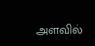அளவில்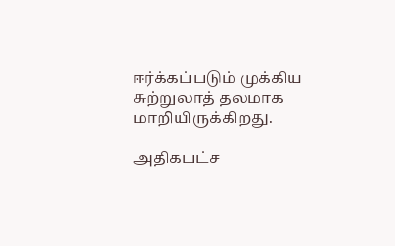ஈர்க்கப்படும் முக்கிய சுற்றுலாத் தலமாக மாறியிருக்கிறது.

அதிகபட்ச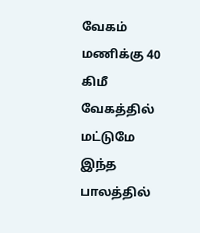வேகம்
மணிக்கு 40 கிமீ வேகத்தில் மட்டுமே இந்த பாலத்தில்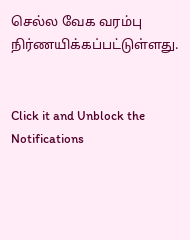செல்ல வேக வரம்பு நிர்ணயிக்கப்பட்டுள்ளது.


Click it and Unblock the Notifications